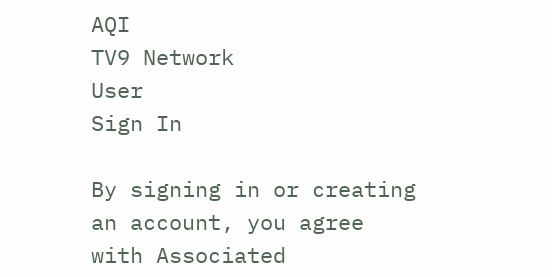AQI
TV9 Network
User
Sign In

By signing in or creating an account, you agree with Associated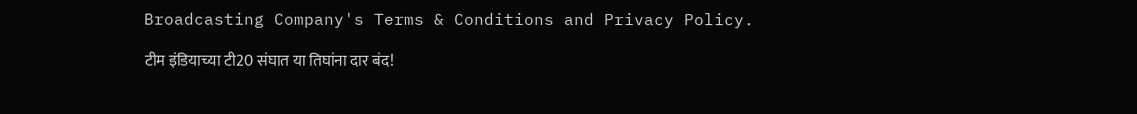Broadcasting Company's Terms & Conditions and Privacy Policy.

टीम इंडियाच्या टी20 संघात या तिघांना दार बंद!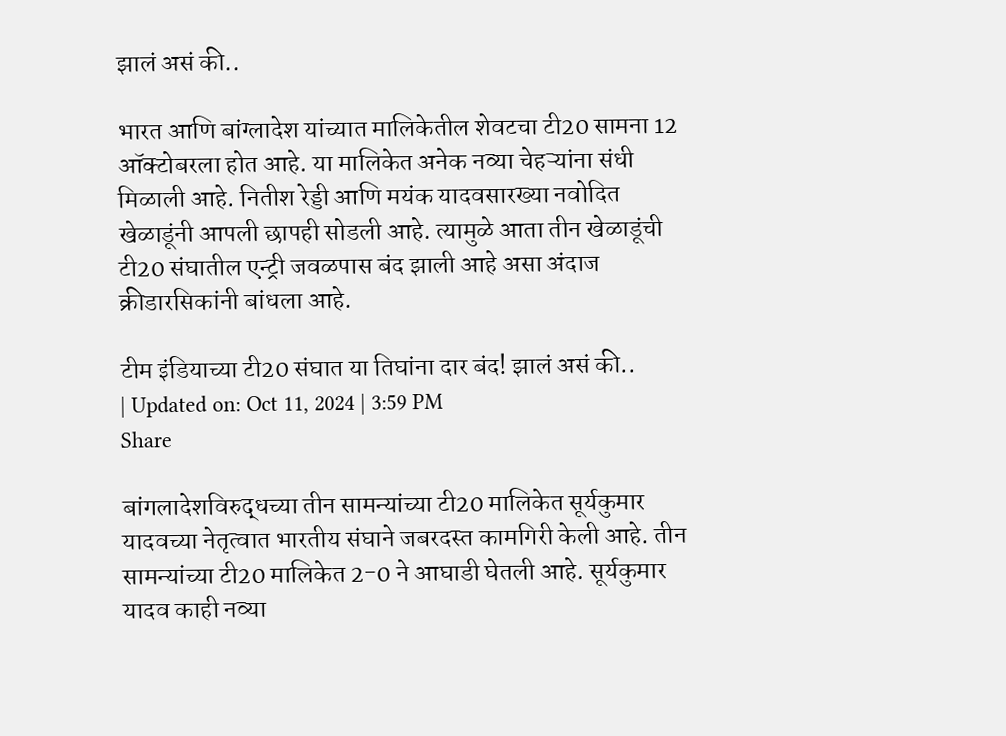झालं असं की..

भारत आणि बांग्लादेश यांच्यात मालिकेतील शेवटचा टी20 सामना 12 ऑक्टोबरला होत आहे. या मालिकेत अनेक नव्या चेहऱ्यांना संधी मिळाली आहे. नितीश रेड्डी आणि मयंक यादवसारख्या नवोदित खेळाडूंनी आपली छापही सोडली आहे. त्यामुळे आता तीन खेळाडूंची टी20 संघातील एन्ट्री जवळपास बंद झाली आहे असा अंदाज क्रीडारसिकांनी बांधला आहे.

टीम इंडियाच्या टी20 संघात या तिघांना दार बंद! झालं असं की..
| Updated on: Oct 11, 2024 | 3:59 PM
Share

बांगलादेशविरुद्धच्या तीन सामन्यांच्या टी20 मालिकेत सूर्यकुमार यादवच्या नेतृत्वात भारतीय संघाने जबरदस्त कामगिरी केली आहे. तीन सामन्यांच्या टी20 मालिकेत 2-0 ने आघाडी घेतली आहे. सूर्यकुमार यादव काही नव्या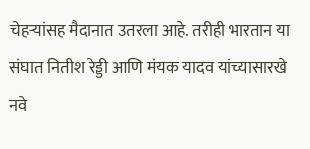चेहऱ्यांसह मैदानात उतरला आहे. तरीही भारतान या संघात नितीश रेड्डी आणि मंयक यादव यांच्यासारखे नवे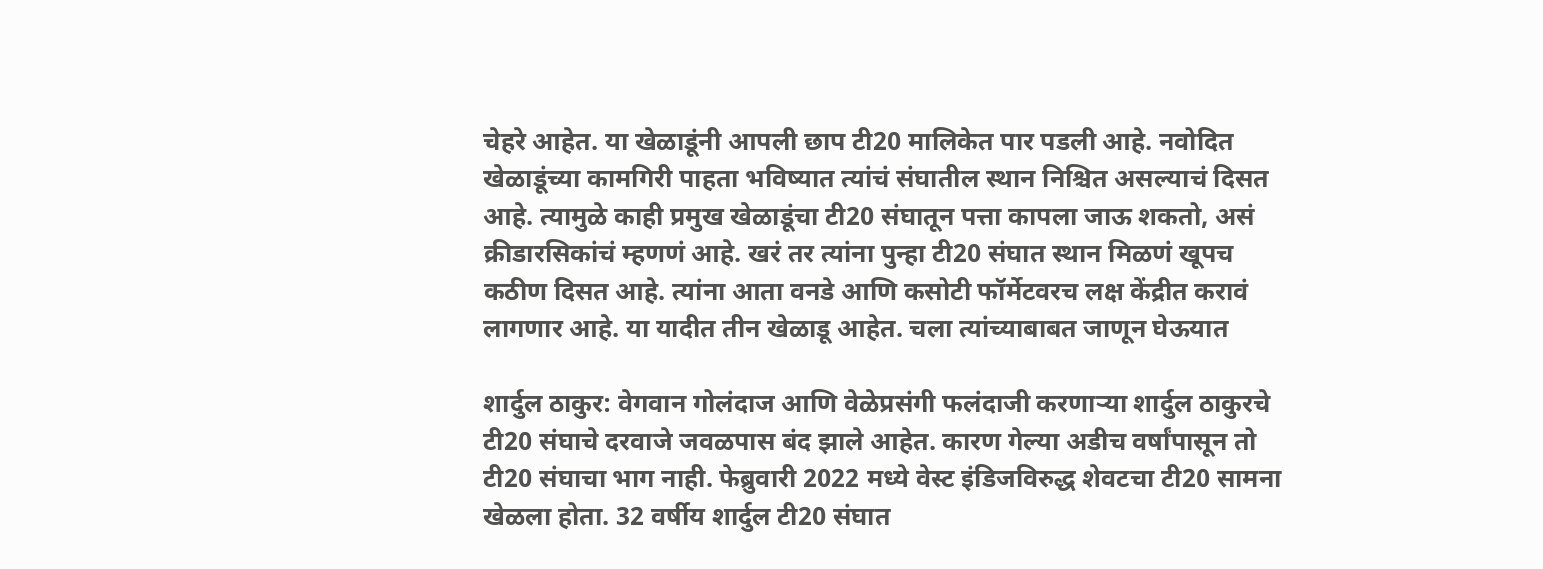चेहरे आहेत. या खेळाडूंनी आपली छाप टी20 मालिकेत पार पडली आहे. नवोदित खेळाडूंच्या कामगिरी पाहता भविष्यात त्यांचं संघातील स्थान निश्चित असल्याचं दिसत आहे. त्यामुळे काही प्रमुख खेळाडूंचा टी20 संघातून पत्ता कापला जाऊ शकतो, असं क्रीडारसिकांचं म्हणणं आहे. खरं तर त्यांना पुन्हा टी20 संघात स्थान मिळणं खूपच कठीण दिसत आहे. त्यांना आता वनडे आणि कसोटी फॉर्मेटवरच लक्ष केंद्रीत करावं लागणार आहे. या यादीत तीन खेळाडू आहेत. चला त्यांच्याबाबत जाणून घेऊयात

शार्दुल ठाकुर: वेगवान गोलंदाज आणि वेळेप्रसंगी फलंदाजी करणाऱ्या शार्दुल ठाकुरचे टी20 संघाचे दरवाजे जवळपास बंद झाले आहेत. कारण गेल्या अडीच वर्षांपासून तो टी20 संघाचा भाग नाही. फेब्रुवारी 2022 मध्ये वेस्ट इंडिजविरुद्ध शेवटचा टी20 सामना खेळला होता. 32 वर्षीय शार्दुल टी20 संघात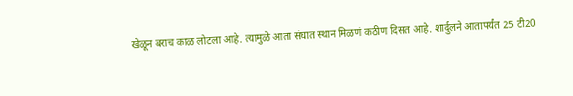खेळून बराच काळ लोटला आहे. त्यामुळे आता संघात स्थान मिळणं कठीण दिसत आहे. शार्दुलने आतापर्यंत 25 टी20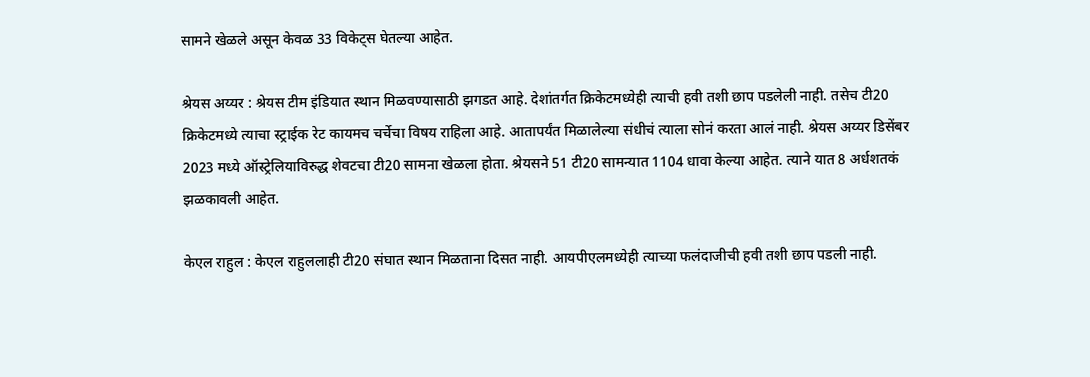सामने खेळले असून केवळ 33 विकेट्स घेतल्या आहेत.

श्रेयस अय्यर : श्रेयस टीम इंडियात स्थान मिळवण्यासाठी झगडत आहे. देशांतर्गत क्रिकेटमध्येही त्याची हवी तशी छाप पडलेली नाही. तसेच टी20 क्रिकेटमध्ये त्याचा स्ट्राईक रेट कायमच चर्चेचा विषय राहिला आहे. आतापर्यंत मिळालेल्या संधीचं त्याला सोनं करता आलं नाही. श्रेयस अय्यर डिसेंबर 2023 मध्ये ऑस्ट्रेलियाविरुद्ध शेवटचा टी20 सामना खेळला होता. श्रेयसने 51 टी20 सामन्यात 1104 धावा केल्या आहेत. त्याने यात 8 अर्धशतकं झळकावली आहेत.

केएल राहुल : केएल राहुललाही टी20 संघात स्थान मिळताना दिसत नाही. आयपीएलमध्येही त्याच्या फलंदाजीची हवी तशी छाप पडली नाही.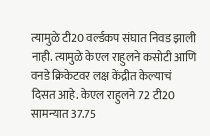त्यामुळे टी20 वर्ल्डकप संघात निवड झाली नाही. त्यामुळे केएल राहुलने कसोटी आणि वनडे क्रिकेटवर लक्ष केंद्रीत केल्याचं दिसत आहे. केएल राहुलने 72 टी20 सामन्यात 37.75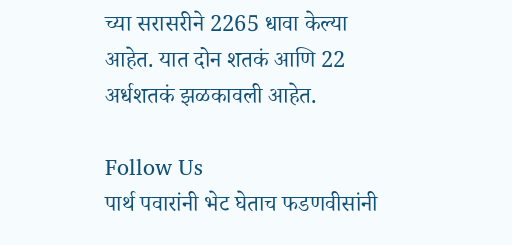च्या सरासरीने 2265 धावा केल्या आहेत. यात दोन शतकं आणि 22 अर्धशतकं झळकावली आहेत.

Follow Us
पार्थ पवारांनी भेट घेताच फडणवीसांनी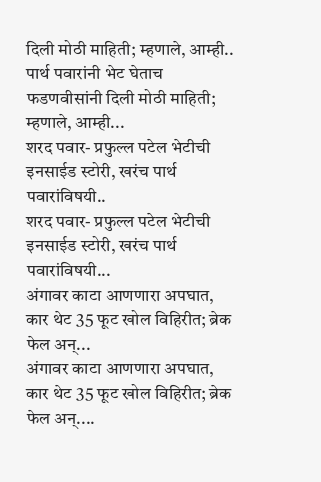दिली मोठी माहिती; म्हणाले, आम्ही..
पार्थ पवारांनी भेट घेताच फडणवीसांनी दिली मोठी माहिती; म्हणाले, आम्ही...
शरद पवार- प्रफुल्ल पटेल भेटीची इनसाईड स्टोरी, खरंच पार्थ पवारांविषयी..
शरद पवार- प्रफुल्ल पटेल भेटीची इनसाईड स्टोरी, खरंच पार्थ पवारांविषयी...
अंगावर काटा आणणारा अपघात, कार थेट 35 फूट खोल विहिरीत; ब्रेक फेल अन्...
अंगावर काटा आणणारा अपघात, कार थेट 35 फूट खोल विहिरीत; ब्रेक फेल अन्....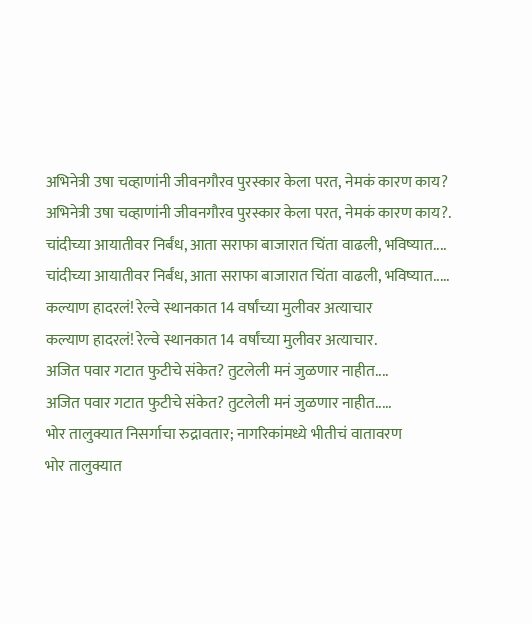अभिनेत्री उषा चव्हाणांनी जीवनगौरव पुरस्कार केला परत, नेमकं कारण काय?
अभिनेत्री उषा चव्हाणांनी जीवनगौरव पुरस्कार केला परत, नेमकं कारण काय?.
चांदीच्या आयातीवर निर्बंध, आता सराफा बाजारात चिंता वाढली, भविष्यात....
चांदीच्या आयातीवर निर्बंध, आता सराफा बाजारात चिंता वाढली, भविष्यात.....
कल्याण हादरलं! रेल्वे स्थानकात 14 वर्षांच्या मुलीवर अत्याचार
कल्याण हादरलं! रेल्वे स्थानकात 14 वर्षांच्या मुलीवर अत्याचार.
अजित पवार गटात फुटीचे संकेत? तुटलेली मनं जुळणार नाहीत....
अजित पवार गटात फुटीचे संकेत? तुटलेली मनं जुळणार नाहीत.....
भोर तालुक्यात निसर्गाचा रुद्रावतार; नागरिकांमध्ये भीतीचं वातावरण
भोर तालुक्यात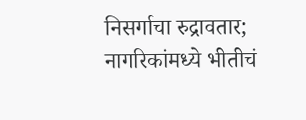निसर्गाचा रुद्रावतार; नागरिकांमध्ये भीतीचं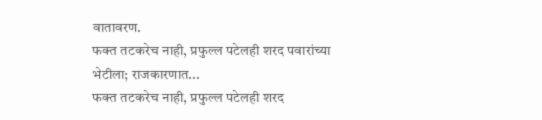वातावरण.
फक्त तटकरेच नाही, प्रफुल्ल पटेलही शरद पवारांच्या भेटीला; राजकारणात...
फक्त तटकरेच नाही, प्रफुल्ल पटेलही शरद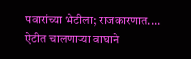पवारांच्या भेटीला; राजकारणात....
ऐटीत चालणाऱ्या वाघाने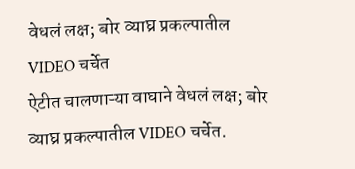वेधलं लक्ष; बोर व्याघ्र प्रकल्पातील VIDEO चर्चेत
ऐटीत चालणाऱ्या वाघाने वेधलं लक्ष; बोर व्याघ्र प्रकल्पातील VIDEO चर्चेत.